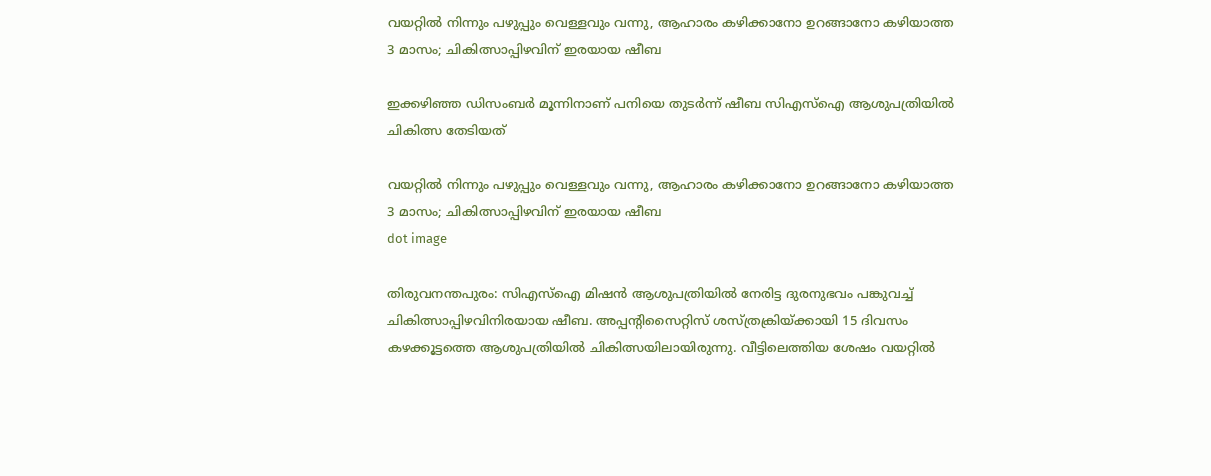വയറ്റിൽ നിന്നും പഴുപ്പും വെള്ളവും വന്നു, ആഹാരം കഴിക്കാനോ ഉറങ്ങാനോ കഴിയാത്ത 3 മാസം; ചികിത്സാപ്പിഴവിന് ഇരയായ ഷീബ

ഇക്കഴിഞ്ഞ ഡിസംബർ മൂന്നിനാണ് പനിയെ തുടർന്ന് ഷീബ സിഎസ്‌ഐ ആശുപത്രിയിൽ ചികിത്സ തേടിയത്

വയറ്റിൽ നിന്നും പഴുപ്പും വെള്ളവും വന്നു, ആഹാരം കഴിക്കാനോ ഉറങ്ങാനോ കഴിയാത്ത 3 മാസം; ചികിത്സാപ്പിഴവിന് ഇരയായ ഷീബ
dot image

തിരുവനന്തപുരം: സിഎസ്‌ഐ മിഷൻ ആശുപത്രിയിൽ നേരിട്ട ദുരനുഭവം പങ്കുവച്ച് ചികിത്സാപ്പിഴവിനിരയായ ഷീബ. അപ്പന്റിസൈറ്റിസ് ശസ്ത്രക്രിയ്ക്കായി 15 ദിവസം കഴക്കൂട്ടത്തെ ആശുപത്രിയിൽ ചികിത്സയിലായിരുന്നു. വീട്ടിലെത്തിയ ശേഷം വയറ്റിൽ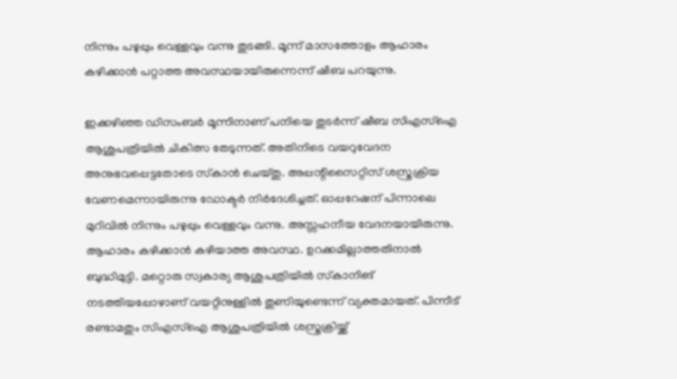നിന്നും പഴുപ്പും വെള്ളവും വന്നു തുടങ്ങി. മൂന്ന് മാസത്തോളം ആഹാരം കഴിക്കാൻ പറ്റാത്ത അവസ്ഥയായിരുന്നെന്ന് ഷീബ പറയുന്നു.

ഇക്കഴിഞ്ഞ ഡിസംബർ മൂന്നിനാണ് പനിയെ തുടർന്ന് ഷീബ സിഎസ്‌ഐ ആശുപത്രിയിൽ ചികിത്സ തേടുന്നത്. അതിനിടെ വയറുവേദന അനുഭവപ്പെട്ടതോടെ സ്‌കാൻ ചെയ്തു. അപ്പന്റിസൈറ്റിസ് ശസ്ത്രക്രിയ വേണമെന്നായിരുന്നു ഡോക്ടർ നിർദേശിച്ചത്. ഓപ്പറേഷന് പിന്നാലെ മുറിവിൽ നിന്നും പഴുപ്പും വെള്ളവും വന്നു. അസ്സഹനീയ വേദനയായിരുന്നു. ആഹാരം കഴിക്കാൻ കഴിയാത്ത അവസ്ഥ. ഉറക്കമില്ലാത്തതിനാൽ ബുദ്ധിമുട്ടി. മറ്റൊരു സ്വകാര്യ ആശുപത്രിയിൽ സ്‌കാനിങ് നടത്തിയപ്പോഴാണ് വയറ്റിനുള്ളിൽ തുണിയുണ്ടെന്ന് വ്യക്തമായത്. പിന്നീട് രണ്ടാമതും സിഎസ്ഐ ആശുപത്രിയിൽ ശസ്ത്രക്രിയ്ക്ക്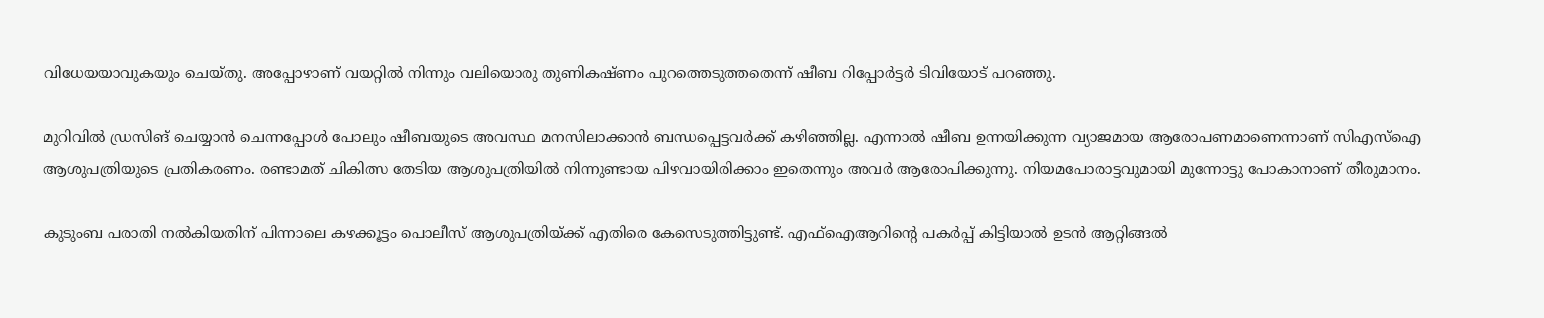വിധേയയാവുകയും ചെയ്തു. അപ്പോഴാണ് വയറ്റിൽ നിന്നും വലിയൊരു തുണികഷ്ണം പുറത്തെടുത്തതെന്ന് ഷീബ റിപ്പോർട്ടർ ടിവിയോട് പറഞ്ഞു.

മുറിവിൽ ഡ്രസിങ് ചെയ്യാൻ ചെന്നപ്പോൾ പോലും ഷീബയുടെ അവസ്ഥ മനസിലാക്കാൻ ബന്ധപ്പെട്ടവർക്ക് കഴിഞ്ഞില്ല. എന്നാൽ ഷീബ ഉന്നയിക്കുന്ന വ്യാജമായ ആരോപണമാണെന്നാണ് സിഎസ്‌ഐ ആശുപത്രിയുടെ പ്രതികരണം. രണ്ടാമത് ചികിത്സ തേടിയ ആശുപത്രിയിൽ നിന്നുണ്ടായ പിഴവായിരിക്കാം ഇതെന്നും അവർ ആരോപിക്കുന്നു. നിയമപോരാട്ടവുമായി മുന്നോട്ടു പോകാനാണ് തീരുമാനം.

കുടുംബ പരാതി നൽകിയതിന് പിന്നാലെ കഴക്കൂട്ടം പൊലീസ് ആശുപത്രിയ്ക്ക് എതിരെ കേസെടുത്തിട്ടുണ്ട്. എഫ്‌ഐആറിന്റെ പകർപ്പ് കിട്ടിയാൽ ഉടൻ ആറ്റിങ്ങൽ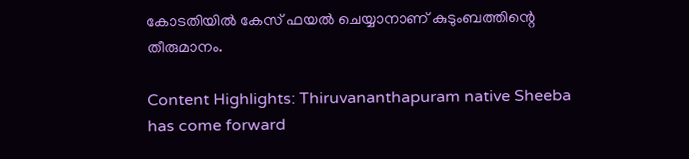കോടതിയിൽ കേസ് ഫയൽ ചെയ്യാനാണ് കുടുംബത്തിന്റെ തീരുമാനം.

Content Highlights: Thiruvananthapuram native Sheeba has come forward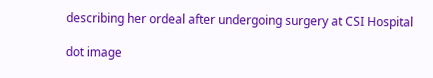describing her ordeal after undergoing surgery at CSI Hospital

dot image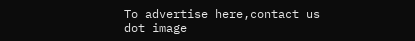To advertise here,contact us
dot image